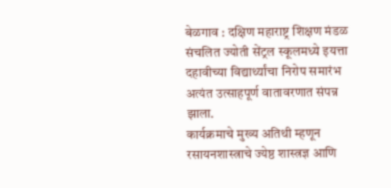बेळगाव : दक्षिण महाराष्ट्र शिक्षण मंडळ संचलित ज्योती सेंट्रल स्कूलमध्ये इयत्ता दहावीच्या विद्यार्थ्यांचा निरोप समारंभ अत्यंत उत्साहपूर्ण वातावरणात संपन्न झाला.
कार्यक्रमाचे मुख्य अतिथी म्हणून रसायनशास्त्राचे ज्येष्ठ शास्त्रज्ञ आणि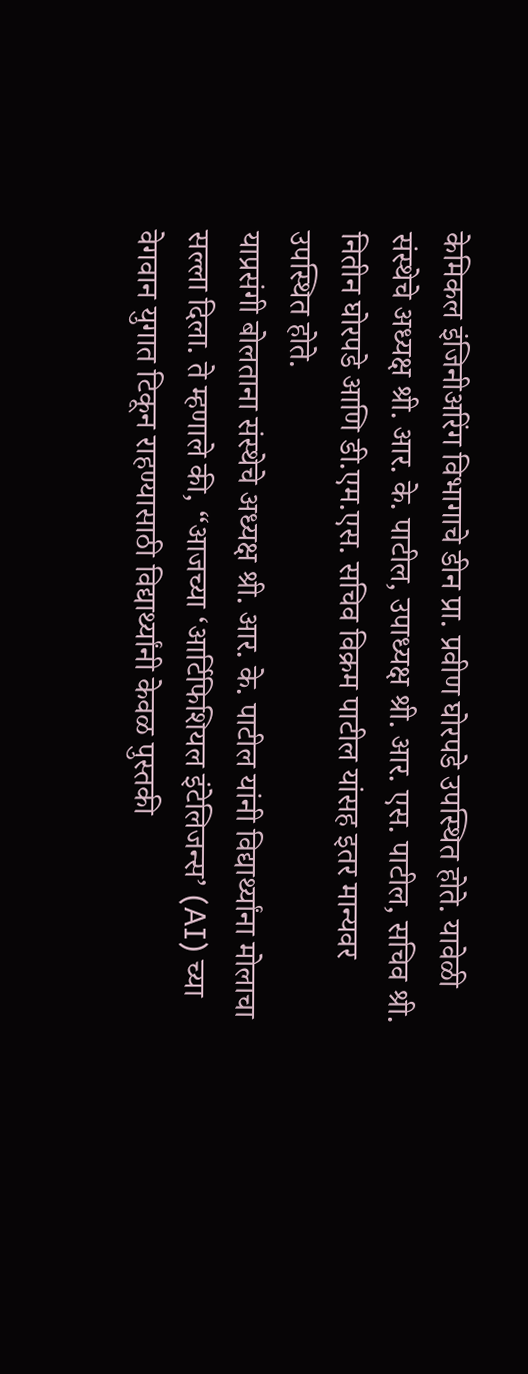केमिकल इंजिनीअरिंग विभागाचे डीन प्रा. प्रवीण घोरपडे उपस्थित होते. यावेळी संस्थेचे अध्यक्ष श्री. आर. के. पाटील, उपाध्यक्ष श्री. आर. एस. पाटील, सचिव श्री. नितीन घोरपडे आणि डी.एम.एस. सचिव विक्रम पाटील यांसह इतर मान्यवर उपस्थित होते.
याप्रसंगी बोलताना संस्थेचे अध्यक्ष श्री. आर. के. पाटील यांनी विद्यार्थ्यांना मोलाचा सल्ला दिला. ते म्हणाले की, “आजच्या ‘आर्टिफिशियल इंटेलिजन्स’ (AI) च्या वेगवान युगात टिकून राहण्यासाठी विद्यार्थ्यांनी केवळ पुस्तकी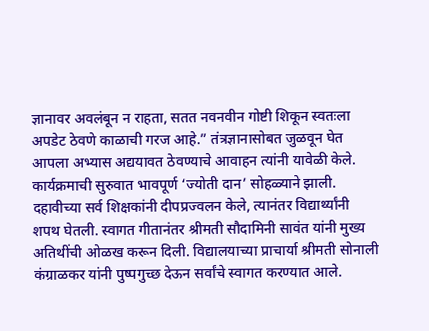ज्ञानावर अवलंबून न राहता, सतत नवनवीन गोष्टी शिकून स्वतःला अपडेट ठेवणे काळाची गरज आहे.” तंत्रज्ञानासोबत जुळवून घेत आपला अभ्यास अद्ययावत ठेवण्याचे आवाहन त्यांनी यावेळी केले.
कार्यक्रमाची सुरुवात भावपूर्ण ‘ज्योती दान’ सोहळ्याने झाली. दहावीच्या सर्व शिक्षकांनी दीपप्रज्वलन केले, त्यानंतर विद्यार्थ्यांनी शपथ घेतली. स्वागत गीतानंतर श्रीमती सौदामिनी सावंत यांनी मुख्य अतिथींची ओळख करून दिली. विद्यालयाच्या प्राचार्या श्रीमती सोनाली कंग्राळकर यांनी पुष्पगुच्छ देऊन सर्वांचे स्वागत करण्यात आले.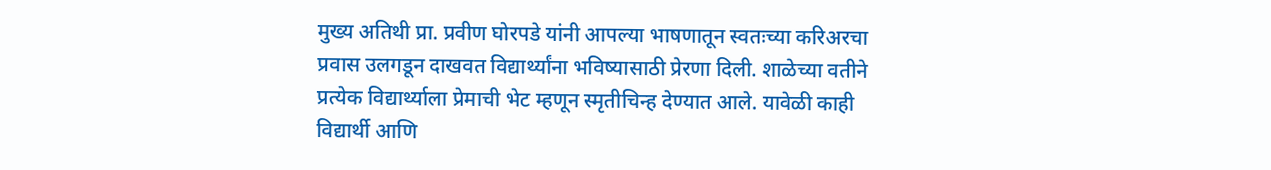मुख्य अतिथी प्रा. प्रवीण घोरपडे यांनी आपल्या भाषणातून स्वतःच्या करिअरचा प्रवास उलगडून दाखवत विद्यार्थ्यांना भविष्यासाठी प्रेरणा दिली. शाळेच्या वतीने प्रत्येक विद्यार्थ्याला प्रेमाची भेट म्हणून स्मृतीचिन्ह देण्यात आले. यावेळी काही विद्यार्थी आणि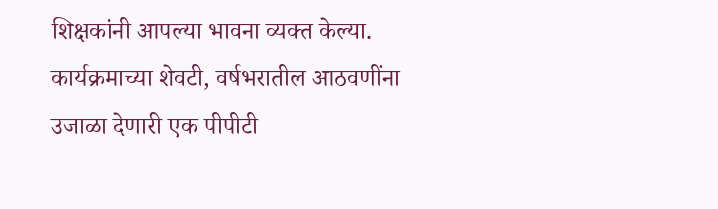शिक्षकांनी आपल्या भावना व्यक्त केल्या.
कार्यक्रमाच्या शेवटी, वर्षभरातील आठवणींना उजाळा देणारी एक पीपीटी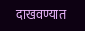दाखवण्यात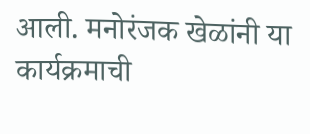आली. मनोरंजक खेळांनी या कार्यक्रमाची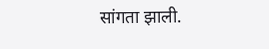सांगता झाली.